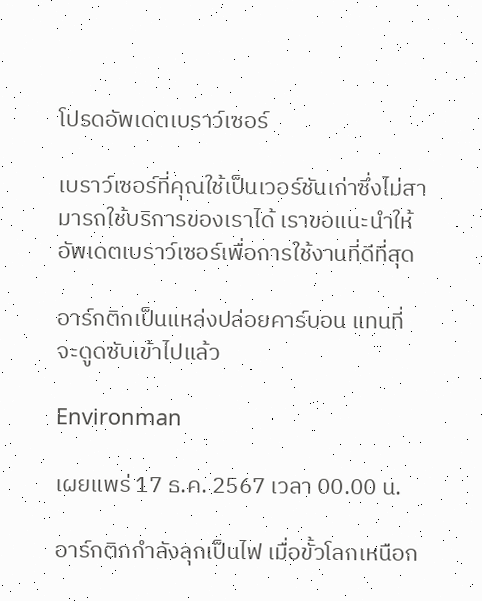โปรดอัพเดตเบราว์เซอร์

เบราว์เซอร์ที่คุณใช้เป็นเวอร์ชันเก่าซึ่งไม่สามารถใช้บริการของเราได้ เราขอแนะนำให้อัพเดตเบราว์เซอร์เพื่อการใช้งานที่ดีที่สุด

อาร์กติกเป็นแหล่งปล่อยคาร์บอน แทนที่จะดูดซับเข้าไปแล้ว

Environman

เผยแพร่ 17 ธ.ค. 2567 เวลา 00.00 น.

อาร์กติกกำลังลุกเป็นไฟ เมื่อขั้วโลกเหนือก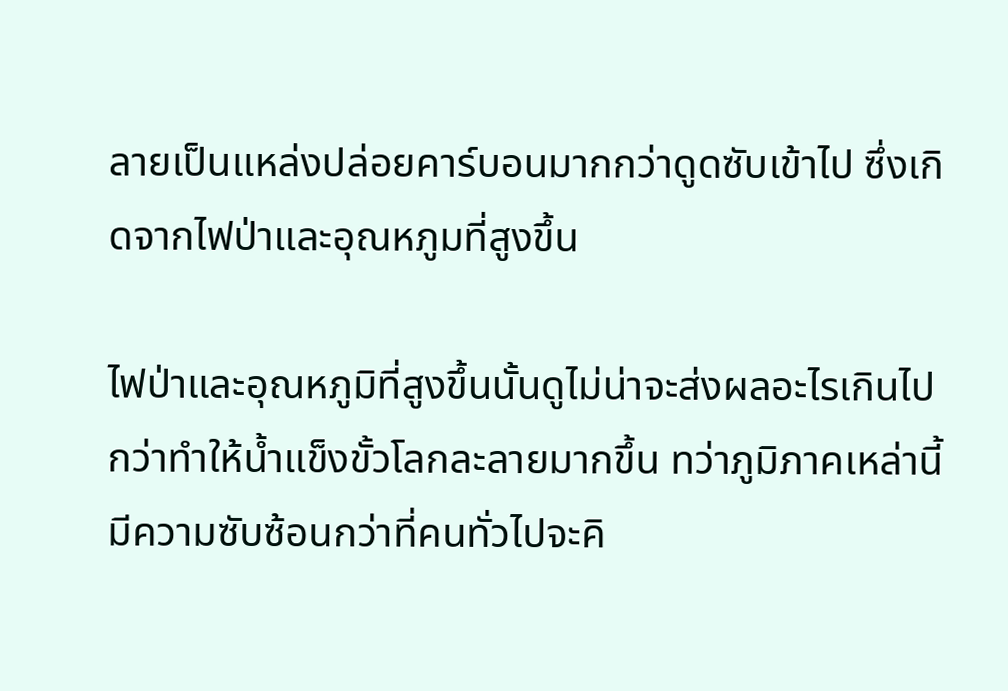ลายเป็นแหล่งปล่อยคาร์บอนมากกว่าดูดซับเข้าไป ซึ่งเกิดจากไฟป่าและอุณหภูมที่สูงขึ้น

ไฟป่าและอุณหภูมิที่สูงขึ้นนั้นดูไม่น่าจะส่งผลอะไรเกินไปกว่าทำให้น้ำแข็งขั้วโลกละลายมากขึ้น ทว่าภูมิภาคเหล่านี้มีความซับซ้อนกว่าที่คนทั่วไปจะคิ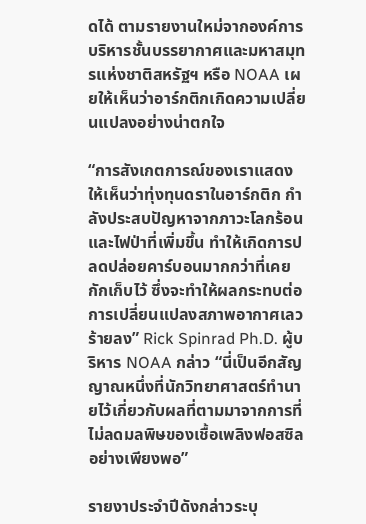ดได้ ตามรายงานใหม่จากองค์การบริหารชั้นบรรยากาศและมหาสมุทรแห่งชาติสหรัฐฯ หรือ NOAA เผยให้เห็นว่าอาร์กติกเกิดความเปลี่ยนแปลงอย่างน่าตกใจ

“การสังเกตการณ์ของเราแสดงให้เห็นว่าทุ่งทุนดราในอาร์กติก กำลังประสบปัญหาจากภาวะโลกร้อนและไฟป่าที่เพิ่มขึ้น ทำให้เกิดการปลดปล่อยคาร์บอนมากกว่าที่เคยกักเก็บไว้ ซึ่งจะทำให้ผลกระทบต่อการเปลี่ยนแปลงสภาพอากาศเลวร้ายลง” Rick Spinrad Ph.D. ผู้บริหาร NOAA กล่าว “นี่เป็นอีกสัญญาณหนึ่งที่นักวิทยาศาสตร์ทำนายไว้เกี่ยวกับผลที่ตามมาจากการที่ไม่ลดมลพิษของเชื้อเพลิงฟอสซิลอย่างเพียงพอ”

รายงาประจำปีดังกล่าวระบุ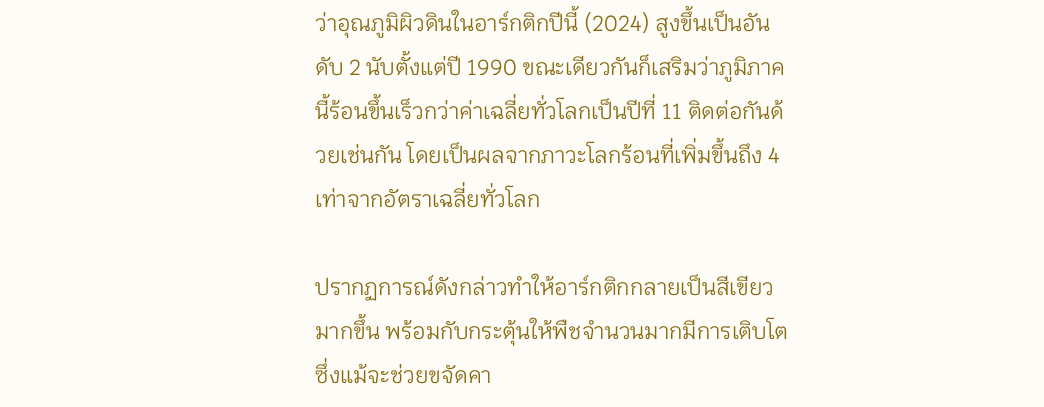ว่าอุณภูมิผิวดินในอาร์กติกปีนี้ (2024) สูงขึ้นเป็นอันดับ 2 นับตั้งแต่ปี 1990 ขณะเดียวกันก็เสริมว่าภูมิภาคนี้ร้อนขึ้นเร็วกว่าค่าเฉลี่ยทั่วโลกเป็นปีที่ 11 ติดต่อกันด้วยเช่นกัน โดยเป็นผลจากภาวะโลกร้อนที่เพิ่มขึ้นถึง 4 เท่าจากอัตราเฉลี่ยทั่วโลก

ปรากฏการณ์ดังกล่าวทำให้อาร์กติกกลายเป็นสีเขียวมากขึ้น พร้อมกับกระตุ้นให้พืชจำนวนมากมีการเติบโต ซึ่งแม้จะช่วยขจัดคา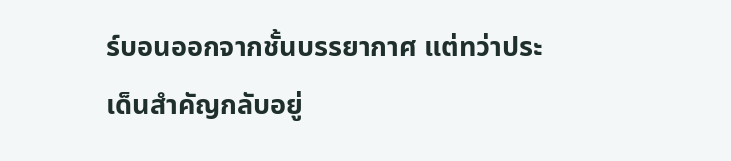ร์บอนออกจากชั้นบรรยากาศ แต่ทว่าประเด็นสำคัญกลับอยู่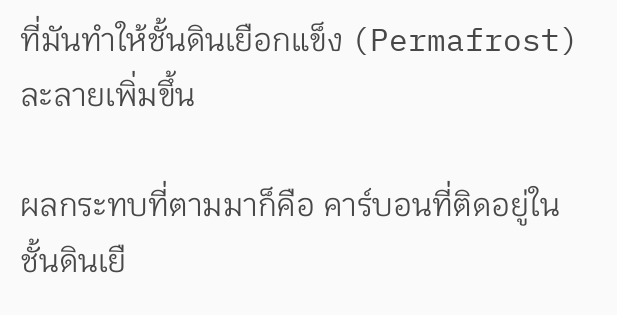ที่มันทำให้ชั้นดินเยือกแข็ง (Permafrost) ละลายเพิ่มขึ้น

ผลกระทบที่ตามมาก็คือ คาร์บอนที่ติดอยู่ในชั้นดินเยื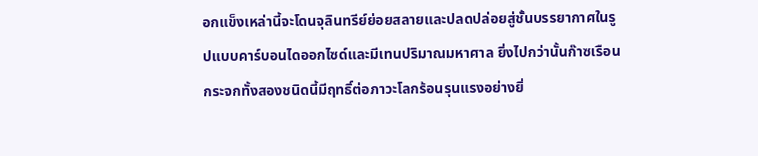อกแข็งเหล่านี้จะโดนจุลินทรีย์ย่อยสลายและปลดปล่อยสู่ชั้นบรรยากาศในรูปแบบคาร์บอนไดออกไซด์และมีเทนปริมาณมหาศาล ยิ่งไปกว่านั้นก๊าซเรือนกระจกทั้งสองชนิดนี้มีฤทธิ์ต่อภาวะโลกร้อนรุนแรงอย่างยิ่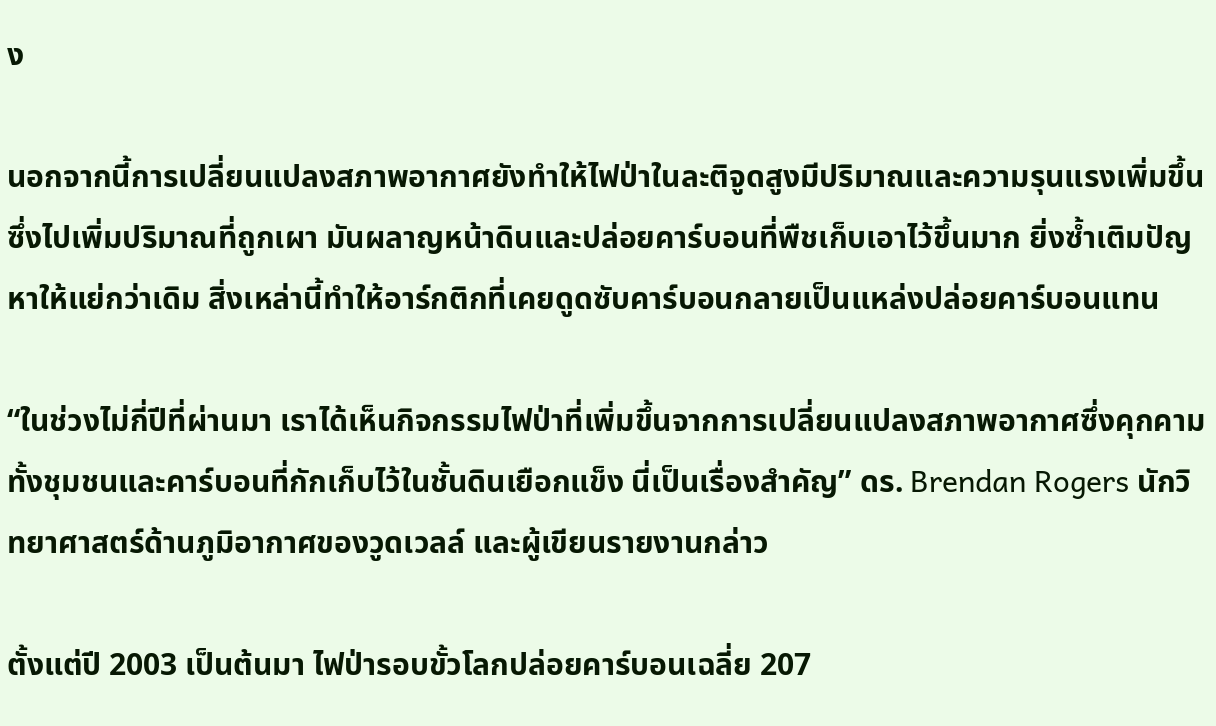ง

นอกจากนี้การเปลี่ยนแปลงสภาพอากาศยังทำให้ไฟป่าในละติจูดสูงมีปริมาณและความรุนแรงเพิ่มขึ้น ซึ่งไปเพิ่มปริมาณที่ถูกเผา มันผลาญหน้าดินและปล่อยคาร์บอนที่พืชเก็บเอาไว้ขึ้นมาก ยิ่งซ้ำเติมปัญหาให้แย่กว่าเดิม สิ่งเหล่านี้ทำให้อาร์กติกที่เคยดูดซับคาร์บอนกลายเป็นแหล่งปล่อยคาร์บอนแทน

“ในช่วงไม่กี่ปีที่ผ่านมา เราได้เห็นกิจกรรมไฟป่าที่เพิ่มขึ้นจากการเปลี่ยนแปลงสภาพอากาศซึ่งคุกคามทั้งชุมชนและคาร์บอนที่กักเก็บไว้ในชั้นดินเยือกแข็ง นี่เป็นเรื่องสำคัญ” ดร. Brendan Rogers นักวิทยาศาสตร์ด้านภูมิอากาศของวูดเวลล์ และผู้เขียนรายงานกล่าว

ตั้งแต่ปี 2003 เป็นต้นมา ไฟป่ารอบขั้วโลกปล่อยคาร์บอนเฉลี่ย 207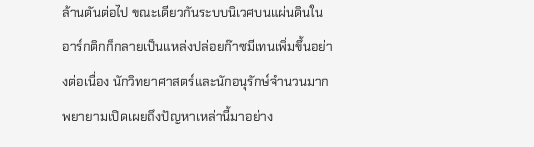ล้านตันต่อไป ขณะเดียวกันระบบนิเวศบนแผ่นดินในอาร์กติกก็กลายเป็นแหล่งปล่อยก๊าซมีเทนเพิ่มขึ้นอย่างต่อเนื่อง นักวิทยาศาสตร์และนักอนุรักษ์จำนวนมากพยายามเปิดเผยถึงปัญหาเหล่านี้มาอย่าง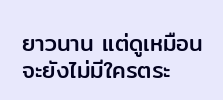ยาวนาน แต่ดูเหมือนจะยังไม่มีใครตระ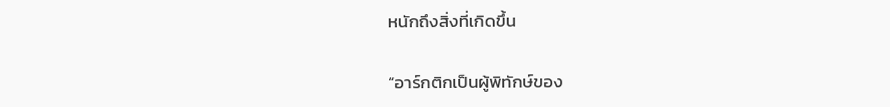หนักถึงสิ่งที่เกิดขึ้น

“อาร์กติกเป็นผู้พิทักษ์ของ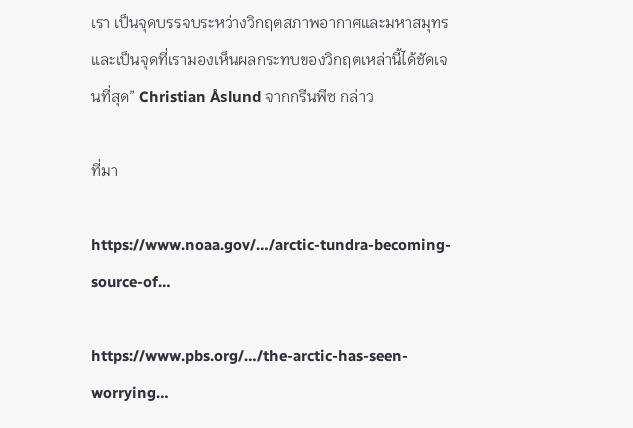เรา เป็นจุดบรรจบระหว่างวิกฤตสภาพอากาศและมหาสมุทร และเป็นจุดที่เรามองเห็นผลกระทบของวิกฤตเหล่านี้ได้ชัดเจนที่สุด” Christian Åslund จากกรีนพีซ กล่าว

ที่มา

https://www.noaa.gov/…/arctic-tundra-becoming-source-of…

https://www.pbs.org/…/the-arctic-has-seen-worrying…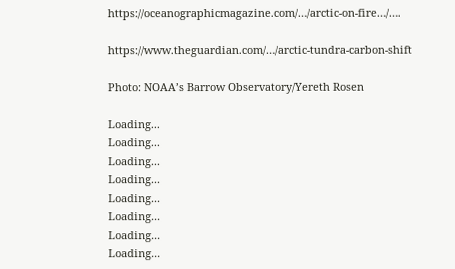https://oceanographicmagazine.com/…/arctic-on-fire…/….

https://www.theguardian.com/…/arctic-tundra-carbon-shift

Photo: NOAA’s Barrow Observatory/Yereth Rosen

Loading...
Loading...
Loading...
Loading...
Loading...
Loading...
Loading...
Loading...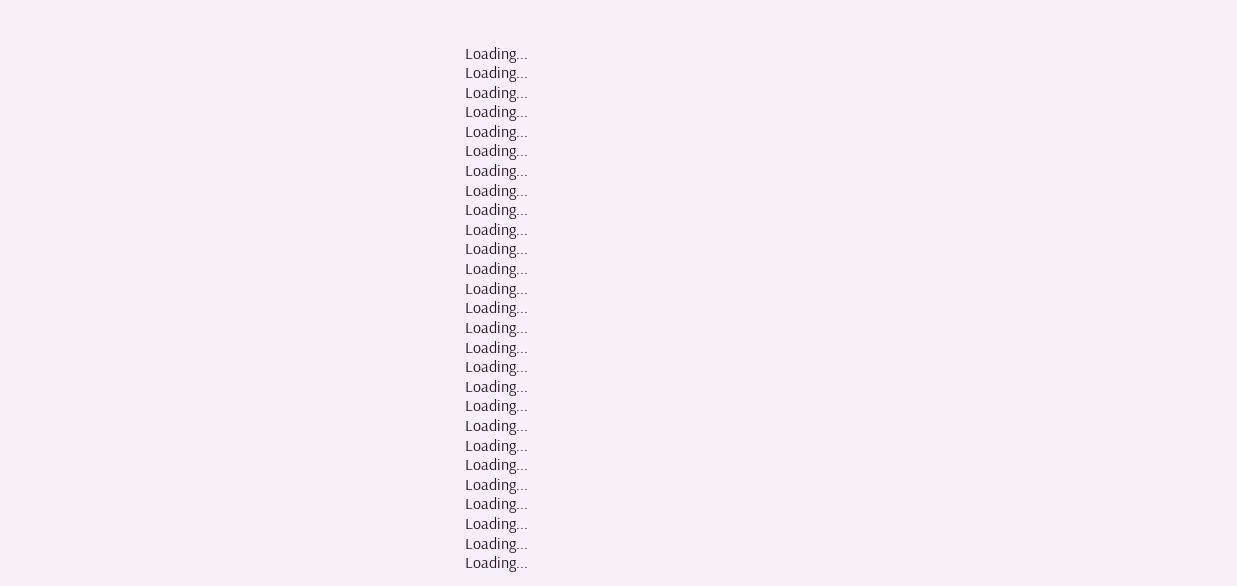Loading...
Loading...
Loading...
Loading...
Loading...
Loading...
Loading...
Loading...
Loading...
Loading...
Loading...
Loading...
Loading...
Loading...
Loading...
Loading...
Loading...
Loading...
Loading...
Loading...
Loading...
Loading...
Loading...
Loading...
Loading...
Loading...
Loading...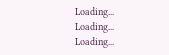Loading...
Loading...
Loading...